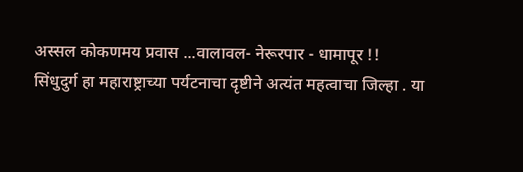अस्सल कोकणमय प्रवास ...वालावल- नेरूरपार - धामापूर !!
सिंधुदुर्ग हा महाराष्ट्राच्या पर्यटनाचा दृष्टीने अत्यंत महत्वाचा जिल्हा . या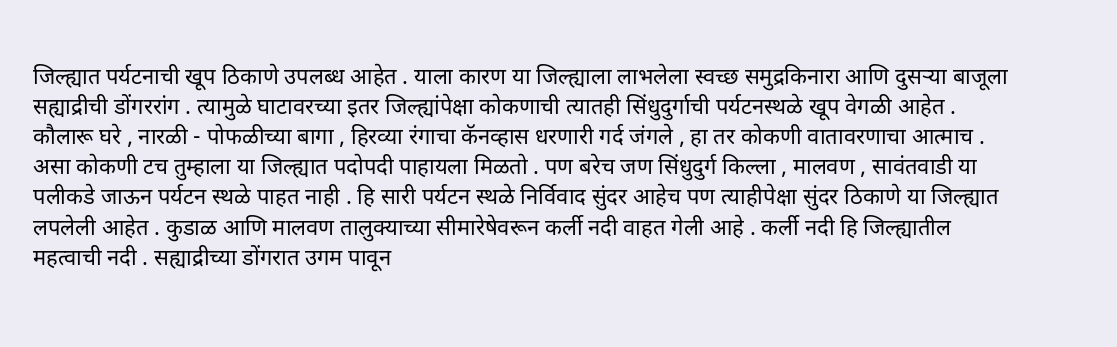जिल्ह्यात पर्यटनाची खूप ठिकाणे उपलब्ध आहेत . याला कारण या जिल्ह्याला लाभलेला स्वच्छ समुद्रकिनारा आणि दुसऱ्या बाजूला सह्याद्रीची डोंगररांग . त्यामुळे घाटावरच्या इतर जिल्ह्यांपेक्षा कोकणाची त्यातही सिंधुदुर्गाची पर्यटनस्थळे खूप वेगळी आहेत . कौलारू घरे , नारळी - पोफळीच्या बागा , हिरव्या रंगाचा कॅनव्हास धरणारी गर्द जंगले , हा तर कोकणी वातावरणाचा आत्माच . असा कोकणी टच तुम्हाला या जिल्ह्यात पदोपदी पाहायला मिळतो . पण बरेच जण सिंधुदुर्ग किल्ला , मालवण , सावंतवाडी या पलीकडे जाऊन पर्यटन स्थळे पाहत नाही . हि सारी पर्यटन स्थळे निर्विवाद सुंदर आहेच पण त्याहीपेक्षा सुंदर ठिकाणे या जिल्ह्यात लपलेली आहेत . कुडाळ आणि मालवण तालुक्याच्या सीमारेषेवरून कर्ली नदी वाहत गेली आहे . कर्ली नदी हि जिल्ह्यातील महत्वाची नदी . सह्याद्रीच्या डोंगरात उगम पावून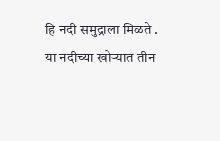हि नदी समुद्राला मिळते . या नदीच्या खोऱ्यात तीन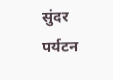सुंदर पर्यटन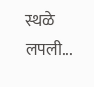स्थळे लपली...